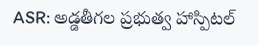ASR: అడ్డతీగల ప్రభుత్వ హాస్పిటల్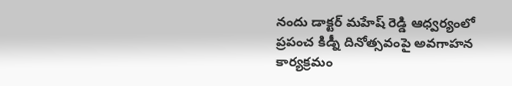నందు డాక్టర్ మహేష్ రెడ్డి ఆధ్వర్యంలో ప్రపంచ కిడ్నీ దినోత్సవంపై అవగాహన కార్యక్రమం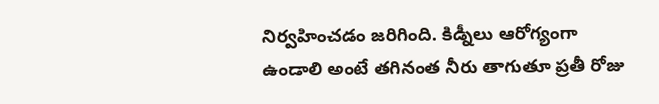నిర్వహించడం జరిగింది. కిడ్నీలు ఆరోగ్యంగా ఉండాలి అంటే తగినంత నీరు తాగుతూ ప్రతీ రోజు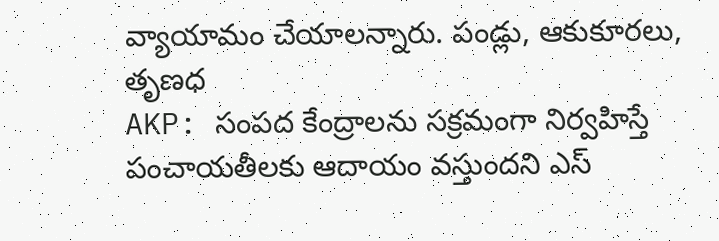వ్యాయామం చేయాలన్నారు. పండ్లు, ఆకుకూరలు, తృణధ
AKP: సంపద కేంద్రాలను సక్రమంగా నిర్వహిస్తే పంచాయతీలకు ఆదాయం వస్తుందని ఎస్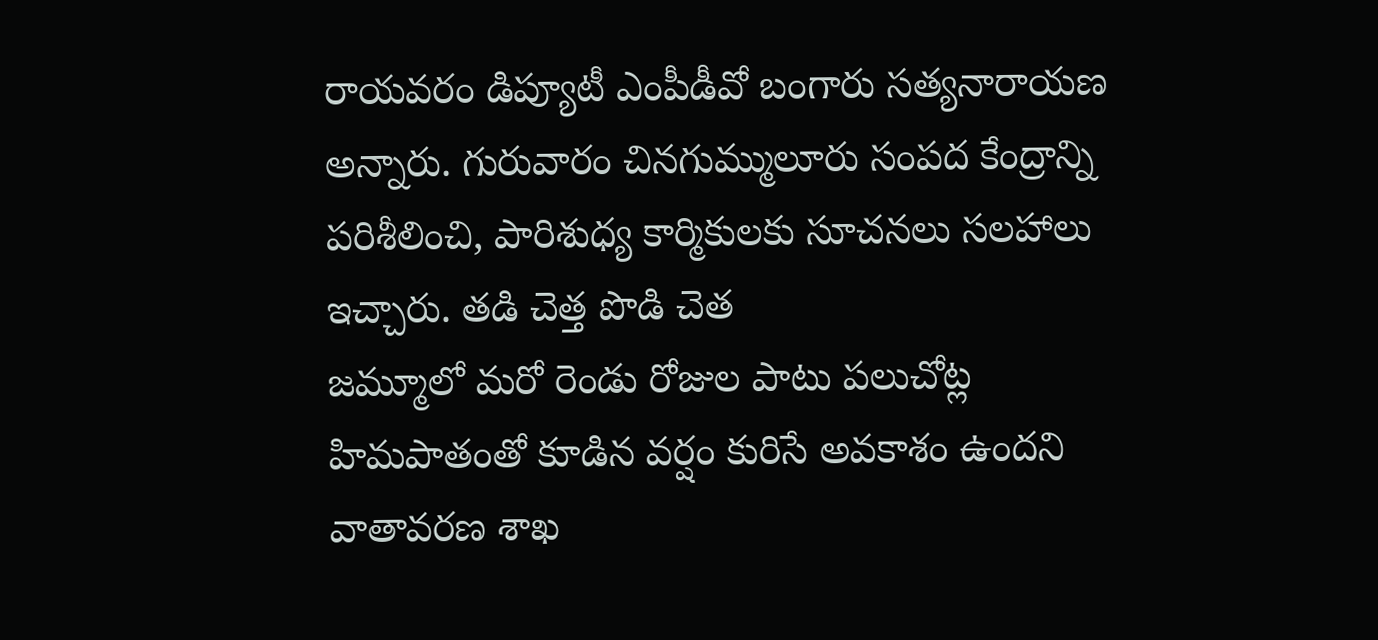రాయవరం డిప్యూటీ ఎంపీడీవో బంగారు సత్యనారాయణ అన్నారు. గురువారం చినగుమ్ములూరు సంపద కేంద్రాన్ని పరిశీలించి, పారిశుధ్య కార్మికులకు సూచనలు సలహాలు ఇచ్చారు. తడి చెత్త పొడి చెత
జమ్మూలో మరో రెండు రోజుల పాటు పలుచోట్ల హిమపాతంతో కూడిన వర్షం కురిసే అవకాశం ఉందని వాతావరణ శాఖ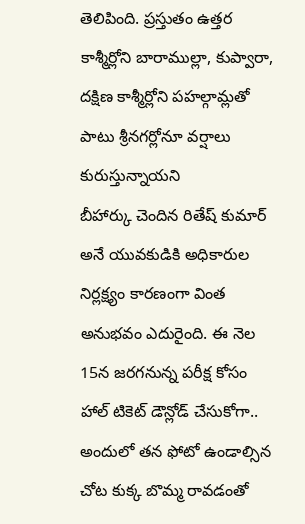తెలిపింది. ప్రస్తుతం ఉత్తర కాశ్మీర్లోని బారాముల్లా, కుప్వారా, దక్షిణ కాశ్మీర్లోని పహల్గామ్లతో పాటు శ్రీనగర్లోనూ వర్షాలు కురుస్తున్నాయని
బీహార్కు చెందిన రితేష్ కుమార్ అనే యువకుడికి అధికారుల నిర్లక్ష్యం కారణంగా వింత అనుభవం ఎదురైంది. ఈ నెల 15న జరగనున్న పరీక్ష కోసం హాల్ టికెట్ డౌన్లోడ్ చేసుకోగా.. అందులో తన ఫోటో ఉండాల్సిన చోట కుక్క బొమ్మ రావడంతో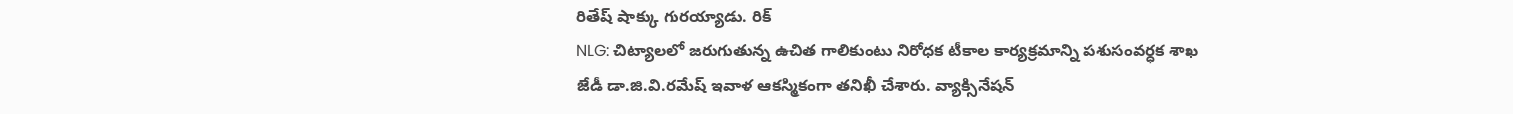రితేష్ షాక్కు గురయ్యాడు. రిక్
NLG: చిట్యాలలో జరుగుతున్న ఉచిత గాలికుంటు నిరోధక టీకాల కార్యక్రమాన్ని పశుసంవర్ధక శాఖ జేడీ డా.జి.వి.రమేష్ ఇవాళ ఆకస్మికంగా తనిఖీ చేశారు. వ్యాక్సినేషన్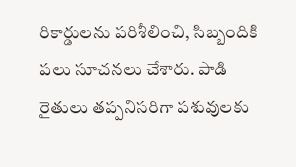రికార్డులను పరిశీలించి, సిబ్బందికి పలు సూచనలు చేశారు. పాడి రైతులు తప్పనిసరిగా పశువులకు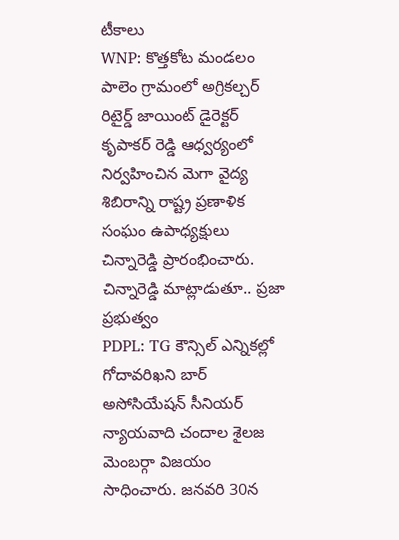టీకాలు
WNP: కొత్తకోట మండలం పాలెం గ్రామంలో అగ్రికల్చర్ రిటైర్డ్ జాయింట్ డైరెక్టర్ కృపాకర్ రెడ్డి ఆధ్వర్యంలో నిర్వహించిన మెగా వైద్య శిబిరాన్ని రాష్ట్ర ప్రణాళిక సంఘం ఉపాధ్యక్షులు చిన్నారెడ్డి ప్రారంభించారు. చిన్నారెడ్డి మాట్లాడుతూ.. ప్రజా ప్రభుత్వం
PDPL: TG కౌన్సిల్ ఎన్నికల్లో గోదావరిఖని బార్ అసోసియేషన్ సీనియర్ న్యాయవాది చందాల శైలజ మెంబర్గా విజయం సాధించారు. జనవరి 30న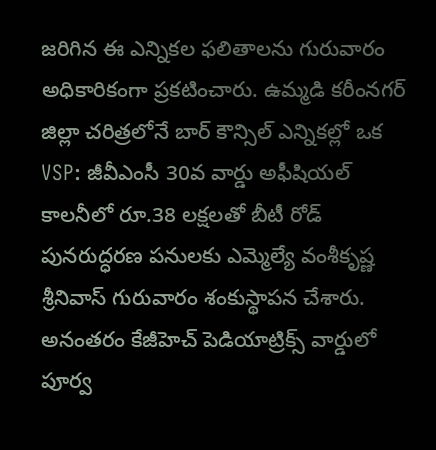జరిగిన ఈ ఎన్నికల ఫలితాలను గురువారం అధికారికంగా ప్రకటించారు. ఉమ్మడి కరీంనగర్ జిల్లా చరిత్రలోనే బార్ కౌన్సిల్ ఎన్నికల్లో ఒక
VSP: జీవీఎంసీ 30వ వార్డు అఫీషియల్ కాలనీలో రూ.38 లక్షలతో బీటీ రోడ్ పునరుద్ధరణ పనులకు ఎమ్మెల్యే వంశీకృష్ణ శ్రీనివాస్ గురువారం శంకుస్థాపన చేశారు. అనంతరం కేజీహెచ్ పెడియాట్రిక్స్ వార్డులో పూర్వ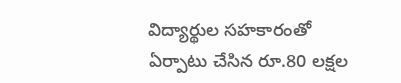విద్యార్థుల సహకారంతో ఏర్పాటు చేసిన రూ.80 లక్షల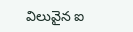విలువైన ఐ